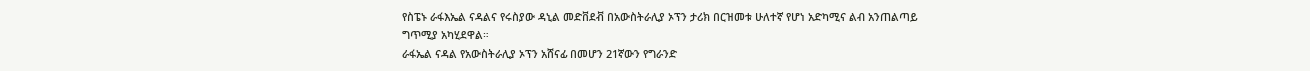የስፔኑ ራፋእኤል ናዳልና የሩስያው ዳኒል መድቨደቭ በአውስትራሊያ ኦፕን ታሪክ በርዝመቱ ሁለተኛ የሆነ አድካሚና ልብ አንጠልጣይ ግጥሚያ አካሂደዋል።
ራፋኤል ናዳል የአውስትራሊያ ኦፕን አሸናፊ በመሆን 21ኛውን የግራንድ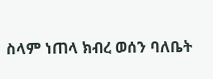ስላም ነጠላ ክብረ ወሰን ባለቤት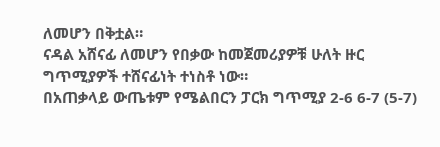ለመሆን በቅቷል።
ናዳል አሸናፊ ለመሆን የበቃው ከመጀመሪያዎቹ ሁለት ዙር ግጥሚያዎች ተሸናፊነት ተነስቶ ነው።
በአጠቃላይ ውጤቱም የሜልበርን ፓርክ ግጥሚያ 2-6 6-7 (5-7)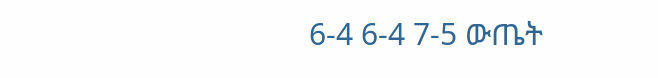6-4 6-4 7-5 ውጤት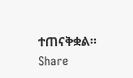ተጠናቅቋል።
Share